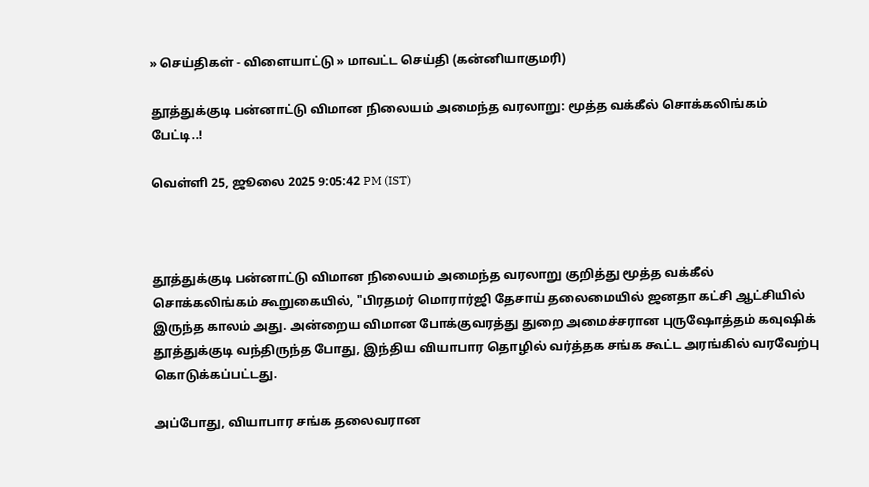» செய்திகள் - விளையாட்டு » மாவட்ட செய்தி (கன்னியாகுமரி)

தூத்துக்குடி பன்னாட்டு விமான நிலையம் அமைந்த வரலாறு: மூத்த வக்கீல் சொக்கலிங்கம் பேட்டி..!

வெள்ளி 25, ஜூலை 2025 9:05:42 PM (IST)



தூத்துக்குடி பன்னாட்டு விமான நிலையம் அமைந்த வரலாறு குறித்து மூத்த வக்கீல் சொக்கலிங்கம் கூறுகையில், "பிரதமர் மொரார்ஜி தேசாய் தலைமையில் ஜனதா கட்சி ஆட்சியில் இருந்த காலம் அது. அன்றைய விமான போக்குவரத்து துறை அமைச்சரான புருஷோத்தம் கவுஷிக் தூத்துக்குடி வந்திருந்த போது, இந்திய வியாபார தொழில் வர்த்தக சங்க கூட்ட அரங்கில் வரவேற்பு கொடுக்கப்பட்டது.

அப்போது, வியாபார சங்க தலைவரான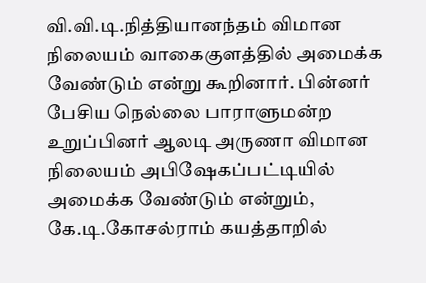வி.வி.டி.நித்தியானந்தம் விமான நிலையம் வாகைகுளத்தில் அமைக்க வேண்டும் என்று கூறினார். பின்னர் பேசிய நெல்லை பாராளுமன்ற உறுப்பினர் ஆலடி அருணா விமான நிலையம் அபிஷேகப்பட்டியில் அமைக்க வேண்டும் என்றும், கே.டி.கோசல்ராம் கயத்தாறில்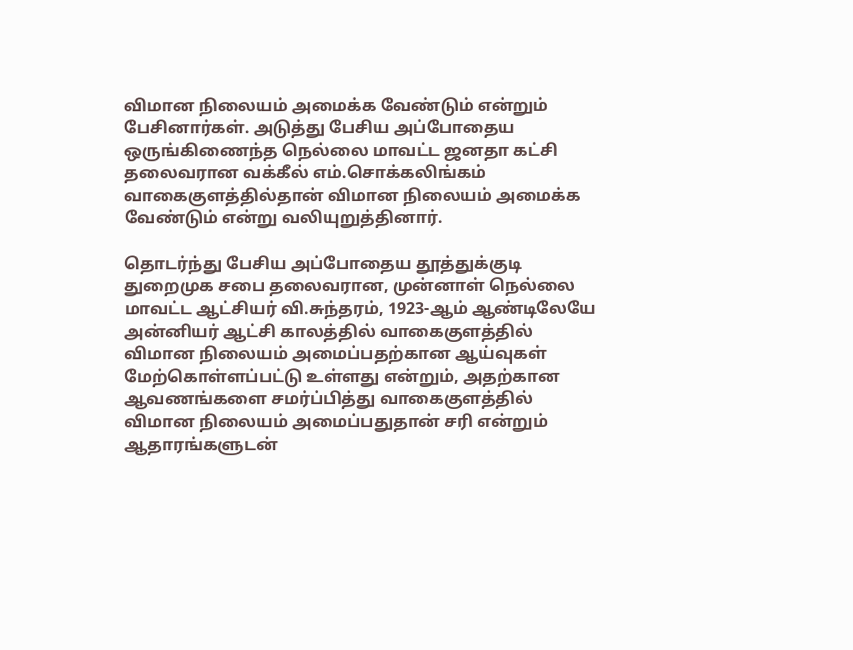விமான நிலையம் அமைக்க வேண்டும் என்றும் பேசினார்கள். அடுத்து பேசிய அப்போதைய ஒருங்கிணைந்த நெல்லை மாவட்ட ஜனதா கட்சி தலைவரான வக்கீல் எம்.சொக்கலிங்கம் வாகைகுளத்தில்தான் விமான நிலையம் அமைக்க வேண்டும் என்று வலியுறுத்தினார்.

தொடர்ந்து பேசிய அப்போதைய தூத்துக்குடி துறைமுக சபை தலைவரான, முன்னாள் நெல்லை மாவட்ட ஆட்சியர் வி.சுந்தரம், 1923-ஆம் ஆண்டிலேயே அன்னியர் ஆட்சி காலத்தில் வாகைகுளத்தில் விமான நிலையம் அமைப்பதற்கான ஆய்வுகள் மேற்கொள்ளப்பட்டு உள்ளது என்றும், அதற்கான ஆவணங்களை சமர்ப்பித்து வாகைகுளத்தில் விமான நிலையம் அமைப்பதுதான் சரி என்றும் ஆதாரங்களுடன்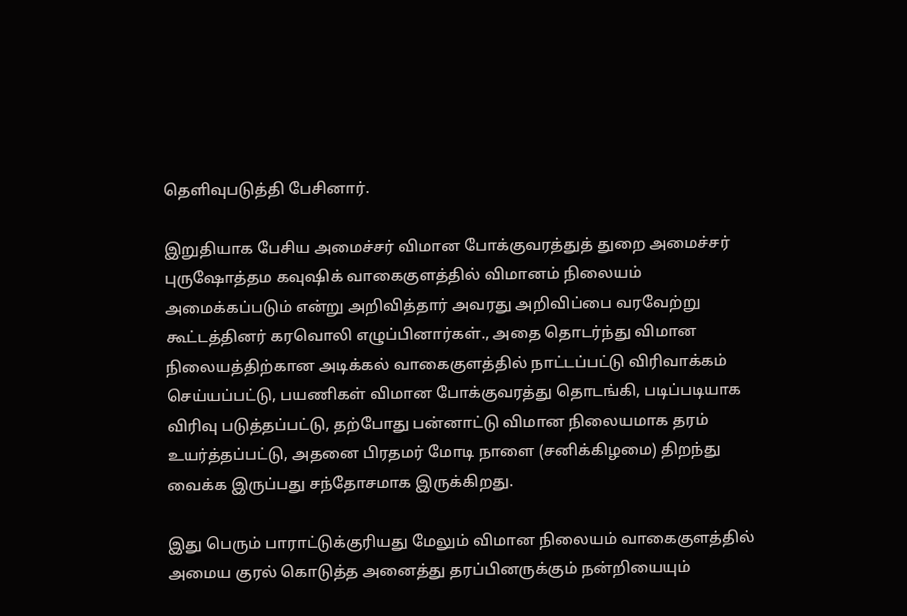தெளிவுபடுத்தி பேசினார்.

இறுதியாக பேசிய அமைச்சர் விமான போக்குவரத்துத் துறை அமைச்சர் புருஷோத்தம கவுஷிக் வாகைகுளத்தில் விமானம் நிலையம் அமைக்கப்படும் என்று அறிவித்தார் அவரது அறிவிப்பை வரவேற்று கூட்டத்தினர் கரவொலி எழுப்பினார்கள்., அதை தொடர்ந்து விமான நிலையத்திற்கான அடிக்கல் வாகைகுளத்தில் நாட்டப்பட்டு விரிவாக்கம் செய்யப்பட்டு, பயணிகள் விமான போக்குவரத்து தொடங்கி, படிப்படியாக விரிவு படுத்தப்பட்டு, தற்போது பன்னாட்டு விமான நிலையமாக தரம் உயர்த்தப்பட்டு, அதனை பிரதமர் மோடி நாளை (சனிக்கிழமை) திறந்து வைக்க இருப்பது சந்தோசமாக இருக்கிறது.

இது பெரும் பாராட்டுக்குரியது மேலும் விமான நிலையம் வாகைகுளத்தில் அமைய குரல் கொடுத்த அனைத்து தரப்பினருக்கும் நன்றியையும்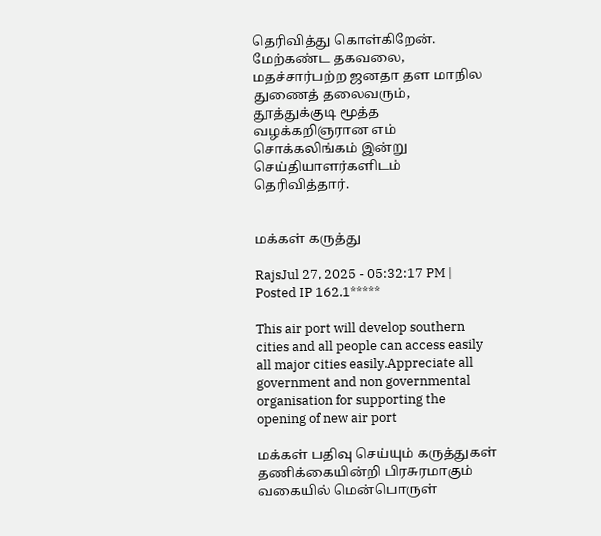தெரிவித்து கொள்கிறேன். மேற்கண்ட தகவலை, மதச்சார்பற்ற ஜனதா தள மாநில துணைத் தலைவரும், தூத்துக்குடி மூத்த வழக்கறிஞரான எம் சொக்கலிங்கம் இன்று செய்தியாளர்களிடம் தெரிவித்தார்.


மக்கள் கருத்து

RajsJul 27, 2025 - 05:32:17 PM | Posted IP 162.1*****

This air port will develop southern cities and all people can access easily all major cities easily.Appreciate all government and non governmental organisation for supporting the opening of new air port

மக்கள் பதிவு செய்யும் கருத்துகள் தணிக்கையின்றி பிரசுரமாகும் வகையில் மென்பொருள்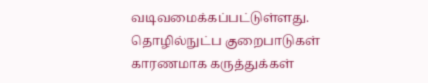வடிவமைக்கப்பட்டுள்ளது. தொழில்நுட்ப குறைபாடுகள் காரணமாக கருத்துக்கள்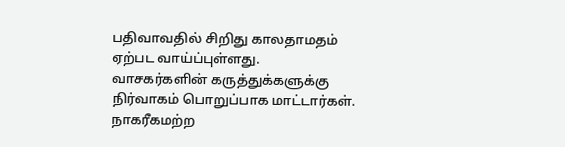பதிவாவதில் சிறிது காலதாமதம் ஏற்பட வாய்ப்புள்ளது. வாசகர்களின் கருத்துக்களுக்கு நிர்வாகம் பொறுப்பாக மாட்டார்கள். நாகரீகமற்ற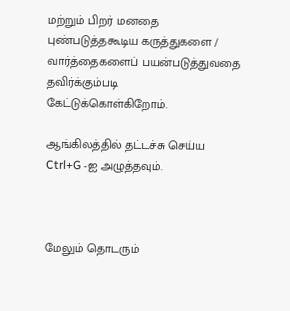மற்றும் பிறர் மனதை புண்படுத்தகூடிய கருத்துகளை / வார்த்தைகளைப் பயன்படுத்துவதை தவிர்க்கும்படி கேட்டுக்கொள்கிறோம்.

ஆங்கிலத்தில் தட்டச்சு செய்ய Ctrl+G -ஐ அழுத்தவும்.



மேலும் தொடரும்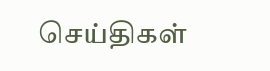செய்திகள்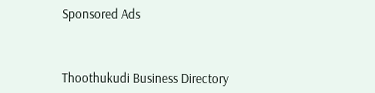Sponsored Ads



Thoothukudi Business Directory